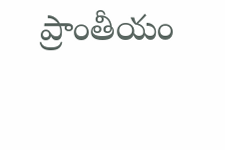ప్రాంతీయం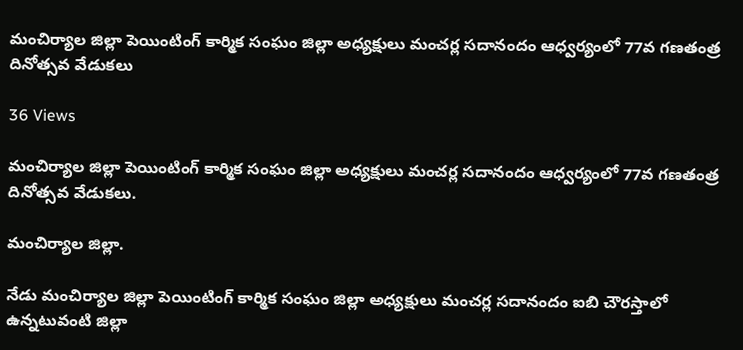మంచిర్యాల జిల్లా పెయింటింగ్ కార్మిక సంఘం జిల్లా అధ్యక్షులు మంచర్ల సదానందం ఆధ్వర్యంలో 77వ గణతంత్ర దినోత్సవ వేడుకలు

36 Views

మంచిర్యాల జిల్లా పెయింటింగ్ కార్మిక సంఘం జిల్లా అధ్యక్షులు మంచర్ల సదానందం ఆధ్వర్యంలో 77వ గణతంత్ర దినోత్సవ వేడుకలు.

మంచిర్యాల జిల్లా.

నేడు మంచిర్యాల జిల్లా పెయింటింగ్ కార్మిక సంఘం జిల్లా అధ్యక్షులు మంచర్ల సదానందం ఐబి చౌరస్తాలో ఉన్నటువంటి జిల్లా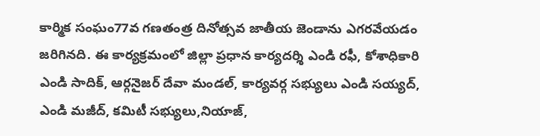కార్మిక సంఘం77వ గణతంత్ర దినోత్సవ జాతీయ జెండాను ఎగరవేయడం జరిగినది. ఈ కార్యక్రమంలో జిల్లా ప్రధాన కార్యదర్శి ఎండి రఫీ, కోశాధికారి ఎండి సాదిక్, ఆర్గనైజర్ దేవా మండల్, కార్యవర్గ సభ్యులు ఎండి సయ్యద్, ఎండి మజీద్, కమిటీ సభ్యులు,నియాజ్,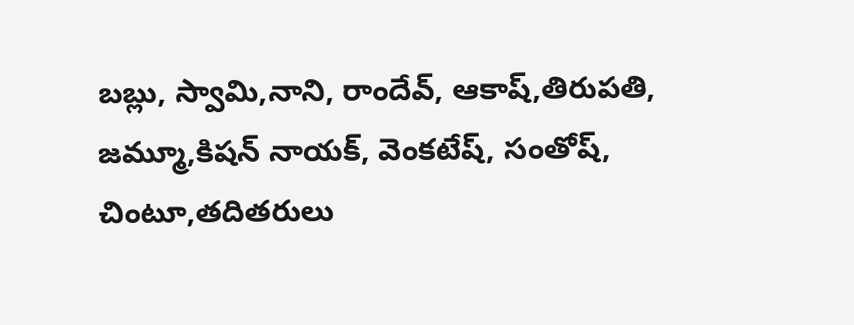బబ్లు, స్వామి,నాని, రాందేవ్, ఆకాష్,తిరుపతి, జమ్మూ,కిషన్ నాయక్, వెంకటేష్, సంతోష్, చింటూ,తదితరులు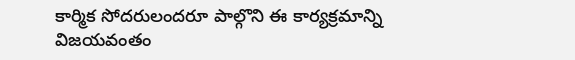కార్మిక సోదరులందరూ పాల్గొని ఈ కార్యక్రమాన్ని విజయవంతం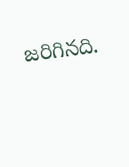జరిగినది.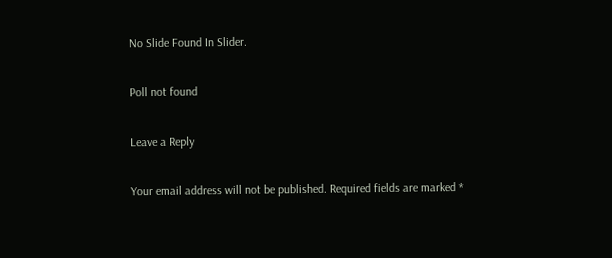No Slide Found In Slider.

Poll not found

Leave a Reply

Your email address will not be published. Required fields are marked *